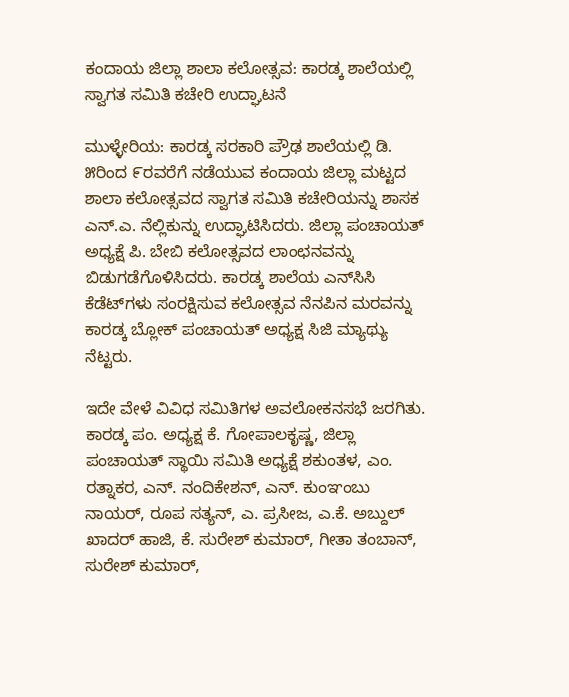ಕಂದಾಯ ಜಿಲ್ಲಾ ಶಾಲಾ ಕಲೋತ್ಸವ: ಕಾರಡ್ಕ ಶಾಲೆಯಲ್ಲಿ ಸ್ವಾಗತ ಸಮಿತಿ ಕಚೇರಿ ಉದ್ಘಾಟನೆ

ಮುಳ್ಳೇರಿಯ: ಕಾರಡ್ಕ ಸರಕಾರಿ ಪ್ರೌಢ ಶಾಲೆಯಲ್ಲಿ ಡಿ. ೫ರಿಂದ ೯ರವರೆಗೆ ನಡೆಯುವ ಕಂದಾಯ ಜಿಲ್ಲಾ ಮಟ್ಟದ ಶಾಲಾ ಕಲೋತ್ಸವದ ಸ್ವಾಗತ ಸಮಿತಿ ಕಚೇರಿಯನ್ನು ಶಾಸಕ ಎನ್.ಎ. ನೆಲ್ಲಿಕುನ್ನು ಉದ್ಘಾಟಿಸಿದರು. ಜಿಲ್ಲಾ ಪಂಚಾಯತ್ ಅಧ್ಯಕ್ಷೆ ಪಿ. ಬೇಬಿ ಕಲೋತ್ಸವದ ಲಾಂಛನವನ್ನು ಬಿಡುಗಡೆಗೊಳಿಸಿದರು. ಕಾರಡ್ಕ ಶಾಲೆಯ ಎನ್‌ಸಿಸಿ ಕೆಡೆಟ್‌ಗಳು ಸಂರಕ್ಷಿಸುವ ಕಲೋತ್ಸವ ನೆನಪಿನ ಮರವನ್ನು ಕಾರಡ್ಕ ಬ್ಲೋಕ್ ಪಂಚಾಯತ್ ಅಧ್ಯಕ್ಷ ಸಿಜಿ ಮ್ಯಾಥ್ಯು ನೆಟ್ಟರು.

ಇದೇ ವೇಳೆ ವಿವಿಧ ಸಮಿತಿಗಳ ಅವಲೋಕನಸಭೆ ಜರಗಿತು. ಕಾರಡ್ಕ ಪಂ. ಅಧ್ಯಕ್ಷ ಕೆ. ಗೋಪಾಲಕೃಷ್ಣ, ಜಿಲ್ಲಾ ಪಂಚಾಯತ್ ಸ್ಥಾಯಿ ಸಮಿತಿ ಅಧ್ಯಕ್ಷೆ ಶಕುಂತಳ, ಎಂ. ರತ್ನಾಕರ, ಎನ್. ನಂದಿಕೇಶನ್, ಎನ್. ಕುಂಞಂಬು ನಾಯರ್, ರೂಪ ಸತ್ಯನ್, ಎ. ಪ್ರಸೀಜ, ಎ.ಕೆ. ಅಬ್ದುಲ್ ಖಾದರ್ ಹಾಜಿ, ಕೆ. ಸುರೇಶ್ ಕುಮಾರ್, ಗೀತಾ ತಂಬಾನ್, ಸುರೇಶ್ ಕುಮಾರ್,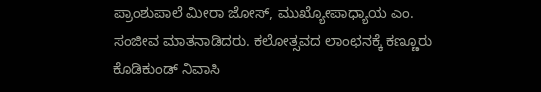ಪ್ರಾಂಶುಪಾಲೆ ಮೀರಾ ಜೋಸ್, ಮುಖ್ಯೋಪಾಧ್ಯಾಯ ಎಂ. ಸಂಜೀವ ಮಾತನಾಡಿದರು. ಕಲೋತ್ಸವದ ಲಾಂಛನಕ್ಕೆ ಕಣ್ಣೂರು ಕೊಡಿಕುಂಡ್ ನಿವಾಸಿ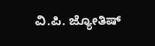ವಿ.ಪಿ. ಜ್ಯೋತಿಷ್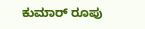ಕುಮಾರ್ ರೂಪು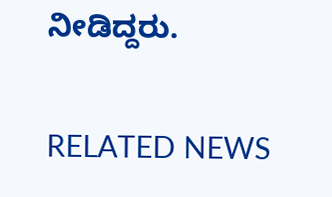ನೀಡಿದ್ದರು.

RELATED NEWS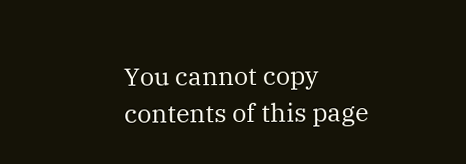You cannot copy contents of this page